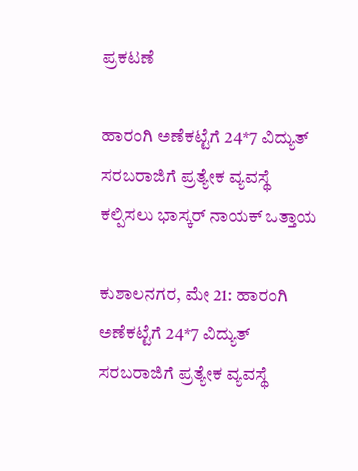ಪ್ರಕಟಣೆ

ಹಾರಂಗಿ ಅಣೆಕಟ್ಟೆಗೆ 24*7 ವಿದ್ಯುತ್ ಸರಬರಾಜಿಗೆ ಪ್ರತ್ಯೇಕ ವ್ಯವಸ್ಥೆ ಕಲ್ಪಿಸಲು ಭಾಸ್ಕರ್ ನಾಯಕ್ ಒತ್ತಾಯ

ಕುಶಾಲನಗರ, ಮೇ 21: ಹಾರಂಗಿ ಅಣೆಕಟ್ಟೆಗೆ 24*7 ವಿದ್ಯುತ್ ಸರಬರಾಜಿಗೆ ಪ್ರತ್ಯೇಕ ವ್ಯವಸ್ಥೆ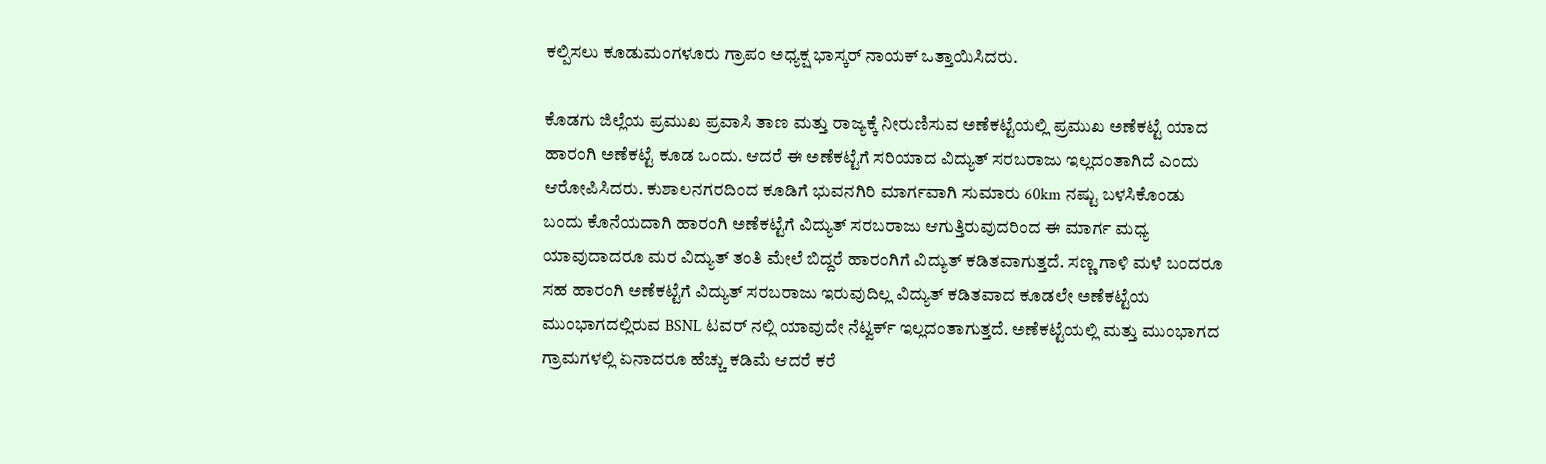ಕಲ್ಪಿಸಲು ಕೂಡುಮಂಗಳೂರು ಗ್ರಾಪಂ ಅಧ್ಯಕ್ಷ ಭಾಸ್ಕರ್ ನಾಯಕ್ ಒತ್ತಾಯಿಸಿದರು.

ಕೊಡಗು ಜಿಲ್ಲೆಯ ಪ್ರಮುಖ ಪ್ರವಾಸಿ ತಾಣ ಮತ್ತು ರಾಜ್ಯಕ್ಕೆ ನೀರುಣಿಸುವ ಅಣೆಕಟ್ಟೆಯಲ್ಲಿ ಪ್ರಮುಖ ಅಣೆಕಟ್ಟೆ ಯಾದ ಹಾರಂಗಿ ಅಣೆಕಟ್ಟೆ ಕೂಡ ಒಂದು. ಆದರೆ ಈ ಅಣೆಕಟ್ಟೆಗೆ ಸರಿಯಾದ ವಿದ್ಯುತ್ ಸರಬರಾಜು ಇಲ್ಲದಂತಾಗಿದೆ ಎಂದು ಆರೋಪಿಸಿದರು. ಕುಶಾಲನಗರದಿಂದ ಕೂಡಿಗೆ ಭುವನಗಿರಿ ಮಾರ್ಗವಾಗಿ ಸುಮಾರು 60km ನಷ್ಟು ಬಳಸಿಕೊಂಡು ಬಂದು ಕೊನೆಯದಾಗಿ ಹಾರಂಗಿ ಅಣೆಕಟ್ಟೆಗೆ ವಿದ್ಯುತ್ ಸರಬರಾಜು ಆಗುತ್ತಿರುವುದರಿಂದ ಈ ಮಾರ್ಗ ಮಧ್ಯ ಯಾವುದಾದರೂ ಮರ ವಿದ್ಯುತ್ ತಂತಿ ಮೇಲೆ ಬಿದ್ದರೆ ಹಾರಂಗಿಗೆ ವಿದ್ಯುತ್ ಕಡಿತವಾಗುತ್ತದೆ. ಸಣ್ಣ ಗಾಳಿ ಮಳೆ ಬಂದರೂ ಸಹ ಹಾರಂಗಿ ಅಣೆಕಟ್ಟೆಗೆ ವಿದ್ಯುತ್ ಸರಬರಾಜು ಇರುವುದಿಲ್ಲ ವಿದ್ಯುತ್ ಕಡಿತವಾದ ಕೂಡಲೇ ಅಣೆಕಟ್ಟೆಯ ಮುಂಭಾಗದಲ್ಲಿರುವ BSNL ಟವರ್ ನಲ್ಲಿ ಯಾವುದೇ ನೆಟ್ವರ್ಕ್ ಇಲ್ಲದಂತಾಗುತ್ತದೆ. ಅಣೆಕಟ್ಟೆಯಲ್ಲಿ ಮತ್ತು ಮುಂಭಾಗದ ಗ್ರಾಮಗಳಲ್ಲಿ ಏನಾದರೂ ಹೆಚ್ಚು ಕಡಿಮೆ ಆದರೆ ಕರೆ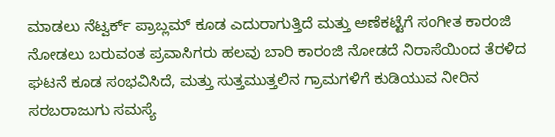ಮಾಡಲು ನೆಟ್ವರ್ಕ್ ಪ್ರಾಬ್ಲಮ್ ಕೂಡ ಎದುರಾಗುತ್ತಿದೆ ಮತ್ತು ಅಣೆಕಟ್ಟೆಗೆ ಸಂಗೀತ ಕಾರಂಜಿ ನೋಡಲು ಬರುವಂತ ಪ್ರವಾಸಿಗರು ಹಲವು ಬಾರಿ ಕಾರಂಜಿ ನೋಡದೆ ನಿರಾಸೆಯಿಂದ ತೆರಳಿದ ಘಟನೆ ಕೂಡ ಸಂಭವಿಸಿದೆ, ಮತ್ತು ಸುತ್ತಮುತ್ತಲಿನ ಗ್ರಾಮಗಳಿಗೆ ಕುಡಿಯುವ ನೀರಿನ ಸರಬರಾಜುಗು ಸಮಸ್ಯೆ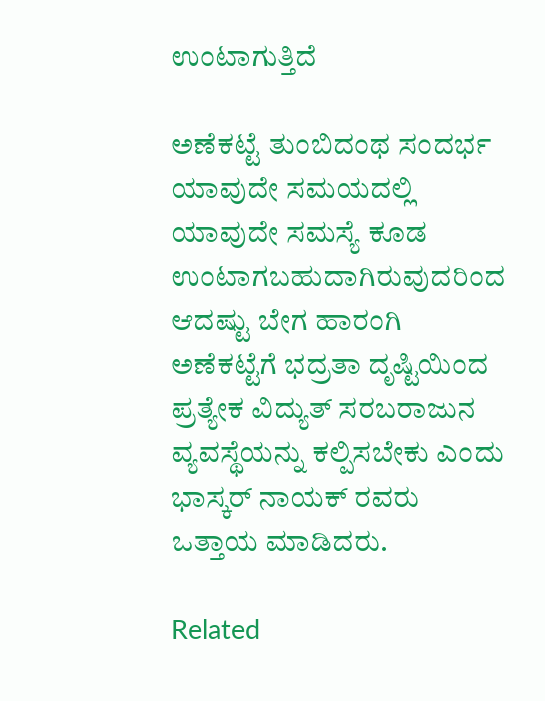ಉಂಟಾಗುತ್ತಿದೆ

ಅಣೆಕಟ್ಟೆ ತುಂಬಿದಂಥ ಸಂದರ್ಭ ಯಾವುದೇ ಸಮಯದಲ್ಲಿ ಯಾವುದೇ ಸಮಸ್ಯೆ ಕೂಡ ಉಂಟಾಗಬಹುದಾಗಿರುವುದರಿಂದ ಆದಷ್ಟು ಬೇಗ ಹಾರಂಗಿ ಅಣೆಕಟ್ಟೆಗೆ ಭದ್ರತಾ ದೃಷ್ಟಿಯಿಂದ ಪ್ರತ್ಯೇಕ ವಿದ್ಯುತ್ ಸರಬರಾಜುನ ವ್ಯವಸ್ಥೆಯನ್ನು ಕಲ್ಪಿಸಬೇಕು ಎಂದು ಭಾಸ್ಕರ್ ನಾಯಕ್ ರವರು ಒತ್ತಾಯ ಮಾಡಿದರು.

Related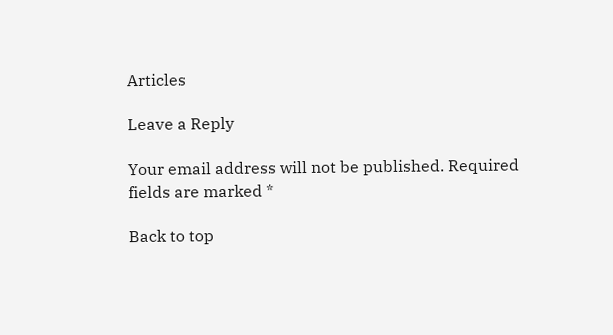Articles

Leave a Reply

Your email address will not be published. Required fields are marked *

Back to top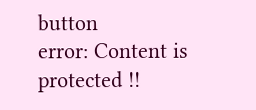button
error: Content is protected !!